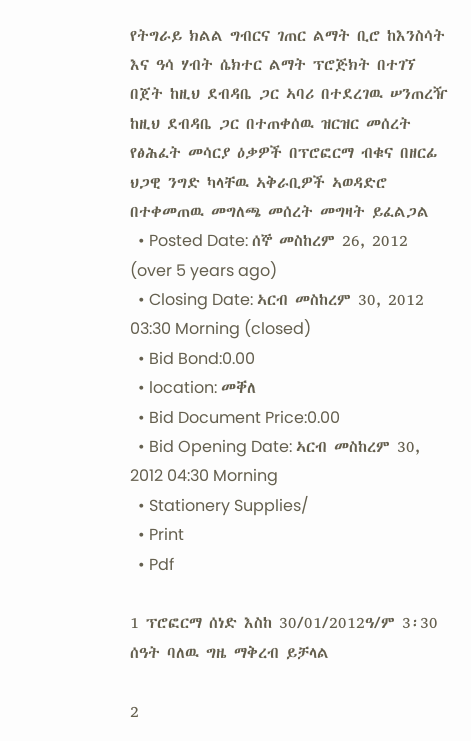የትግራይ ክልል ግብርና ገጠር ልማት ቢሮ ከእንስሳት እና ዓሳ ሃብት ሴክተር ልማት ፕሮጅክት በተገኘ በጀት ከዚህ ደብዳቤ ጋር ኣባሪ በተደረገዉ ሠንጠረዥ ከዚህ ደብዳቤ ጋር በተጠቀሰዉ ዝርዝር መሰረት የፅሕፈት መሳርያ ዕቃዎች በፕሮፎርማ ብቁና በዘርፊ ህጋዊ ንግድ ካላቸዉ ኣቅራቢዎች ኣወዳድሮ በተቀመጠዉ መግለጫ መሰረት መግዛት ይፈልጋል
  • Posted Date: ሰኞ መስከረም 26, 2012 (over 5 years ago)
  • Closing Date: ኣርብ መስከረም 30, 2012 03:30 Morning (closed)
  • Bid Bond:0.00
  • location: መቐለ
  • Bid Document Price:0.00
  • Bid Opening Date: ኣርብ መስከረም 30, 2012 04:30 Morning
  • Stationery Supplies/
  • Print
  • Pdf

1 ፕሮፎርማ ሰነድ እስከ 30/01/2012ዓ/ም 3፡30 ሰዓት ባለዉ ግዜ ማቅረብ ይቻላል

2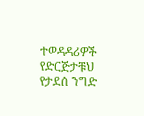ተወዳዳሪዎች የድርጅታቹህ የታደሰ ንግድ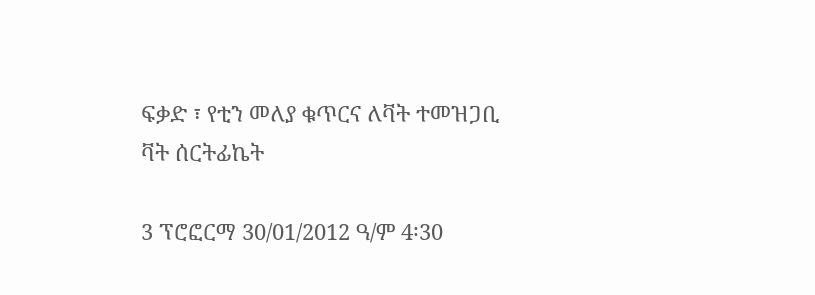ፍቃድ ፣ የቲን መለያ ቁጥርና ለቫት ተመዝጋቢ ቫት ሰርትፊኬት

3 ፕሮፎርማ 30/01/2012 ዓ/ም 4፡30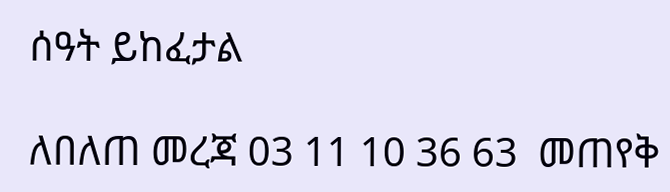ሰዓት ይከፈታል

ለበለጠ መረጃ 03 11 10 36 63  መጠየቅ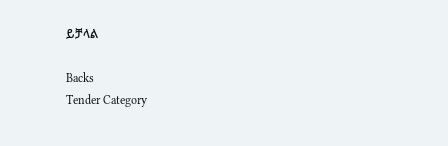ይቻላል

Backs
Tender Category